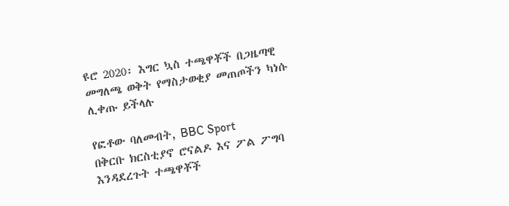ዩሮ 2020፡ እግር ኳስ ተጫዋቾች በጋዜጣዊ መግለጫ ወቅት የማስታወቂያ መጠጦችን ካነሱ ሊቀጡ ይችላሉ

የፎቶው ባለመብት, BBC Sport
በቅርቡ ክርስቲያኖ ሮናልዶ እና ፖል ፖግባ እንዳደረጉት ተጫዋቾች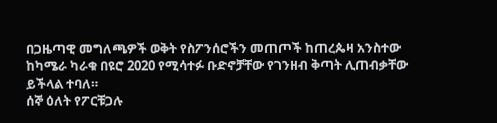በጋዜጣዊ መግለጫዎች ወቅት የስፖንሰሮችን መጠጦች ከጠረጴዛ አንስተው ከካሜራ ካራቁ በዩሮ 2020 የሚሳተፉ ቡድኖቻቸው የገንዘብ ቅጣት ሊጠብቃቸው ይችላል ተባለ።
ሰኞ ዕለት የፖርቹጋሉ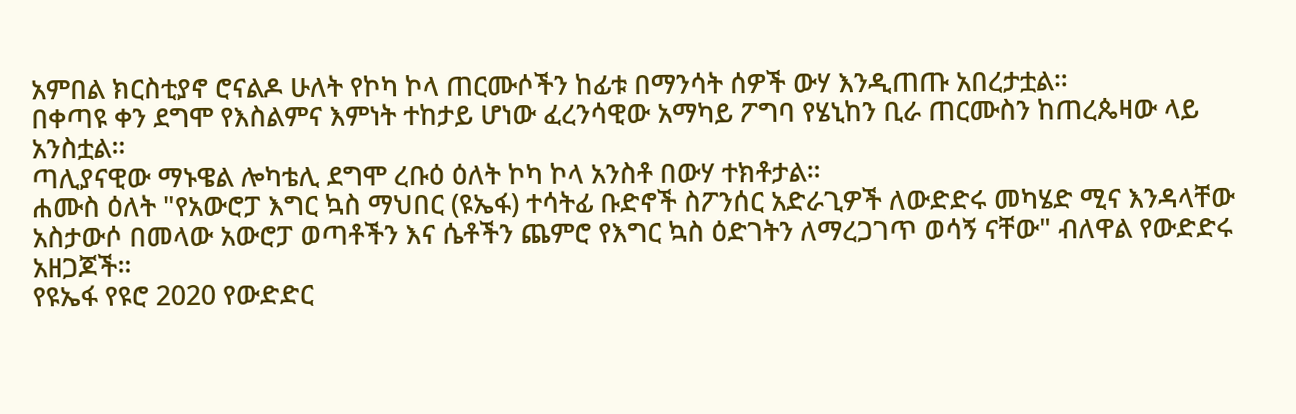አምበል ክርስቲያኖ ሮናልዶ ሁለት የኮካ ኮላ ጠርሙሶችን ከፊቱ በማንሳት ሰዎች ውሃ እንዲጠጡ አበረታቷል።
በቀጣዩ ቀን ደግሞ የእስልምና እምነት ተከታይ ሆነው ፈረንሳዊው አማካይ ፖግባ የሄኒከን ቢራ ጠርሙስን ከጠረጴዛው ላይ አንስቷል።
ጣሊያናዊው ማኑዌል ሎካቴሊ ደግሞ ረቡዕ ዕለት ኮካ ኮላ አንስቶ በውሃ ተክቶታል።
ሐሙስ ዕለት "የአውሮፓ እግር ኳስ ማህበር (ዩኤፋ) ተሳትፊ ቡድኖች ስፖንሰር አድራጊዎች ለውድድሩ መካሄድ ሚና እንዳላቸው አስታውሶ በመላው አውሮፓ ወጣቶችን እና ሴቶችን ጨምሮ የእግር ኳስ ዕድገትን ለማረጋገጥ ወሳኝ ናቸው" ብለዋል የውድድሩ አዘጋጆች።
የዩኤፋ የዩሮ 2020 የውድድር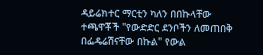ዳይሬክተር ማርቲን ካለን በበኩላቸው ተጫዋቾች "የውድድር ደንቦችን ለመጠበቅ በፌዴሬሽናቸው በኩል" የውል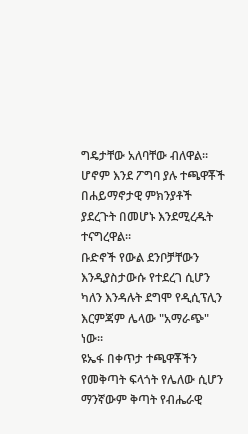ግዴታቸው አለባቸው ብለዋል።
ሆኖም እንደ ፖግባ ያሉ ተጫዋቾች በሐይማኖታዊ ምክንያቶች ያደረጉት በመሆኑ እንደሚረዱት ተናግረዋል።
ቡድኖች የውል ደንቦቻቸውን እንዲያስታውሱ የተደረገ ሲሆን ካለን እንዳሉት ደግሞ የዲሲፕሊን እርምጃም ሌላው "አማራጭ" ነው።
ዩኤፋ በቀጥታ ተጫዋቾችን የመቅጣት ፍላጎት የሌለው ሲሆን ማንኛውም ቅጣት የብሔራዊ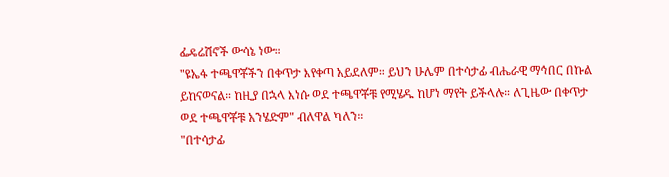ፌዴሬሽኖች ውሳኔ ነው።
"ዩኤፋ ተጫዋቾችን በቀጥታ እየቀጣ አይደለም። ይህን ሁሌም በተሳታፊ ብሔራዊ ማኅበር በኩል ይከናወናል። ከዚያ በኋላ እነሱ ወደ ተጫዋቾቹ የሚሄዱ ከሆነ ማየት ይችላሉ። ለጊዜው በቀጥታ ወደ ተጫዋቾቹ አንሄድም" ብለዋል ካለን።
"በተሳታፊ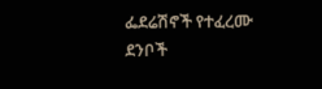ፌደሬሽኖች የተፈረሙ ደንቦች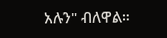አሉን" ብለዋል።